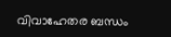വിവാഹേതര ബന്ധം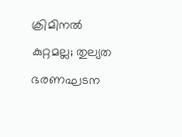ക്രിമിനല്‍ കുറ്റമല്ല; തുല്യത ഭരണഘടന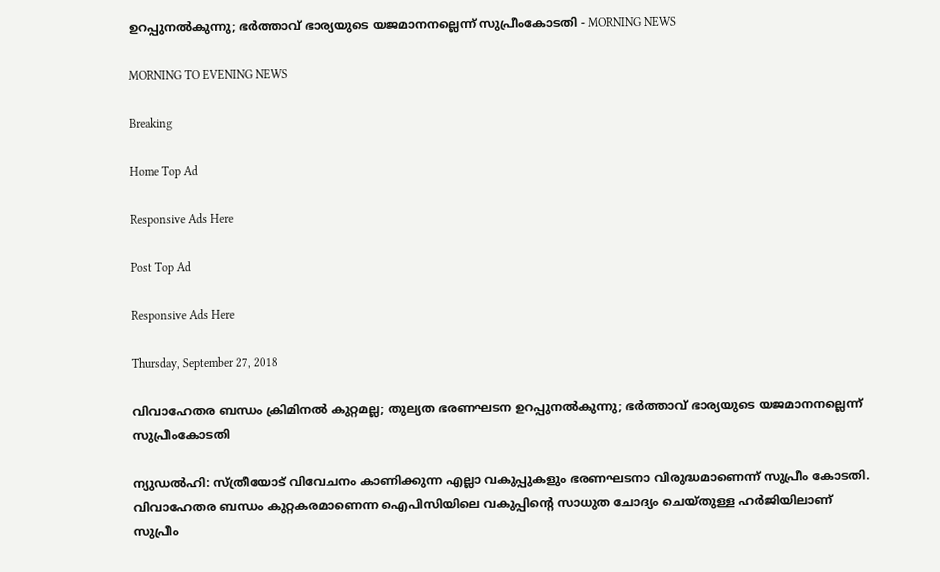ഉറപ്പുനല്‍കുന്നു; ഭര്‍ത്താവ് ഭാര്യയുടെ യജമാനനല്ലെന്ന് സുപ്രീംകോടതി - MORNING NEWS

MORNING TO EVENING NEWS

Breaking

Home Top Ad

Responsive Ads Here

Post Top Ad

Responsive Ads Here

Thursday, September 27, 2018

വിവാഹേതര ബന്ധം ക്രിമിനല്‍ കുറ്റമല്ല; തുല്യത ഭരണഘടന ഉറപ്പുനല്‍കുന്നു; ഭര്‍ത്താവ് ഭാര്യയുടെ യജമാനനല്ലെന്ന് സുപ്രീംകോടതി

ന്യുഡല്‍ഹി: സ്ത്രീയോട് വിവേചനം കാണിക്കുന്ന എല്ലാ വകുപ്പുകളും ഭരണഘടനാ വിരുദ്ധമാണെന്ന് സുപ്രീം കോടതി. വിവാഹേതര ബന്ധം കുറ്റകരമാണെന്ന ഐപിസിയിലെ വകുപ്പിന്റെ സാധുത ചോദ്യം ചെയ്തുള്ള ഹര്‍ജിയിലാണ് സുപ്രീം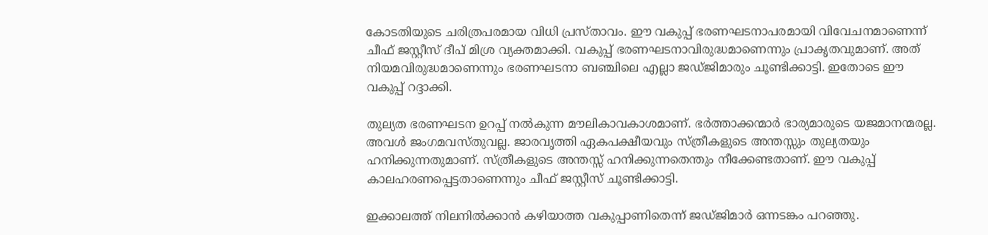കോടതിയുടെ ചരിത്രപരമായ വിധി പ്രസ്താവം. ഈ വകുപ്പ് ഭരണഘടനാപരമായി വിവേചനമാണെന്ന് ചീഫ് ജസ്റ്റീസ് ദീപ് മിശ്ര വ്യക്തമാക്കി. വകുപ്പ് ഭരണഘടനാവിരുദ്ധമാണെന്നും പ്രാകൃതവുമാണ്. അത് നിയമവിരുദ്ധമാണെന്നും ഭരണഘടനാ ബഞ്ചിലെ എല്ലാ ജഡ്ജിമാരും ചൂണ്ടിക്കാട്ടി. ഇതോടെ ഈ വകുപ്പ് റദ്ദാക്കി.

തുല്യത ഭരണഘടന ഉറപ്പ് നല്‍കുന്ന മൗലികാവകാശമാണ്. ഭര്‍ത്താക്കന്മാര്‍ ഭാര്യമാരുടെ യജമാനന്മരല്ല. അവള്‍ ജംഗമവസ്തുവല്ല. ജാരവൃത്തി ഏകപക്ഷീയവും സ്ത്രീകളുടെ അന്തസ്സും തുല്യതയും ഹനിക്കുന്നതുമാണ്. സ്ത്രീകളുടെ അന്തസ്സ് ഹനിക്കുന്നതെന്തും നീക്കേണ്ടതാണ്. ഈ വകുപ്പ് കാലഹരണപ്പെട്ടതാണെന്നും ചീഫ് ജസ്റ്റീസ് ചൂണ്ടിക്കാട്ടി.

ഇക്കാലത്ത് നിലനില്‍ക്കാന്‍ കഴിയാത്ത വകുപ്പാണിതെന്ന് ജഡ്ജിമാര്‍ ഒന്നടങ്കം പറഞ്ഞു.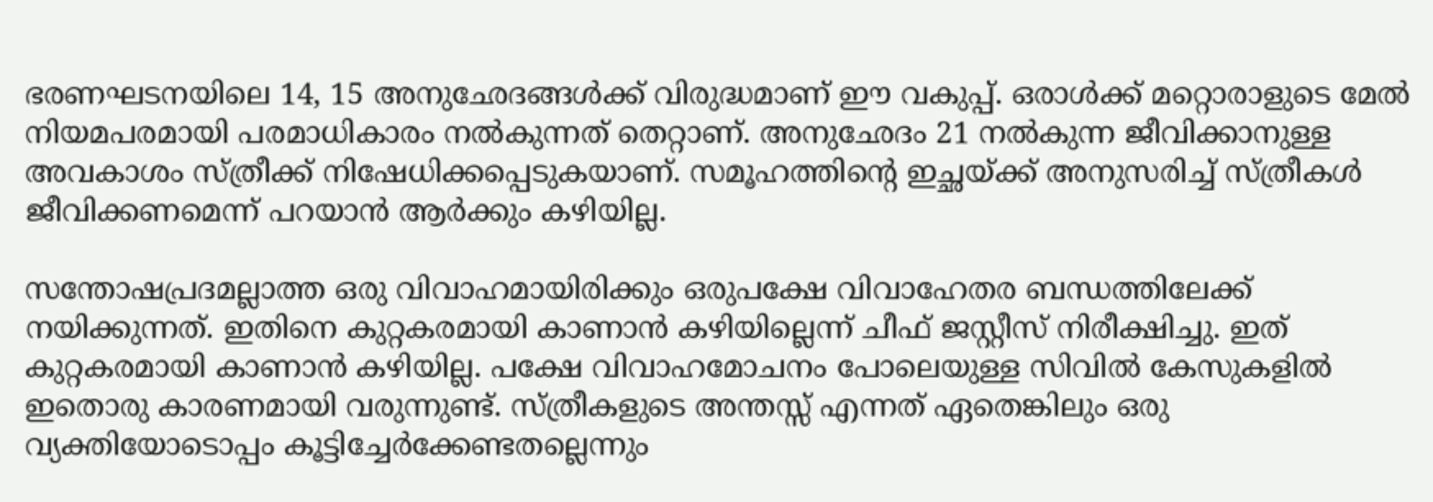ഭരണഘടനയിലെ 14, 15 അനുഛേദങ്ങള്‍ക്ക് വിരുദ്ധമാണ് ഈ വകുപ്പ്. ഒരാള്‍ക്ക് മറ്റൊരാളുടെ മേല്‍ നിയമപരമായി പരമാധികാരം നല്‍കുന്നത് തെറ്റാണ്. അനുഛേദം 21 നല്‍കുന്ന ജീവിക്കാനുള്ള അവകാശം സ്ത്രീക്ക് നിഷേധിക്കപ്പെടുകയാണ്. സമൂഹത്തിന്റെ ഇച്ഛയ്ക്ക് അനുസരിച്ച് സ്ത്രീകള്‍ ജീവിക്കണമെന്ന് പറയാന്‍ ആര്‍ക്കും കഴിയില്ല.

സന്തോഷപ്രദമല്ലാത്ത ഒരു വിവാഹമായിരിക്കും ഒരുപക്ഷേ വിവാഹേതര ബന്ധത്തിലേക്ക് നയിക്കുന്നത്. ഇതിനെ കുറ്റകരമായി കാണാന്‍ കഴിയില്ലെന്ന് ചീഫ് ജസ്റ്റീസ് നിരീക്ഷിച്ചു. ഇത് കുറ്റകരമായി കാണാന്‍ കഴിയില്ല. പക്ഷേ വിവാഹമോചനം പോലെയുള്ള സിവില്‍ കേസുകളില്‍ ഇതൊരു കാരണമായി വരുന്നുണ്ട്. സ്ത്രീകളുടെ അന്തസ്സ് എന്നത് ഏതെങ്കിലും ഒരു വ്യക്തിയോടൊപ്പം കൂട്ടിച്ചേര്‍ക്കേണ്ടതല്ലെന്നും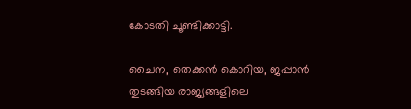കോടതി ചൂണ്ടിക്കാട്ടി.

ചൈന, തെക്കന്‍ കൊറിയ, ജപ്പാന്‍ തുടങ്ങിയ രാജ്യങ്ങളിലെ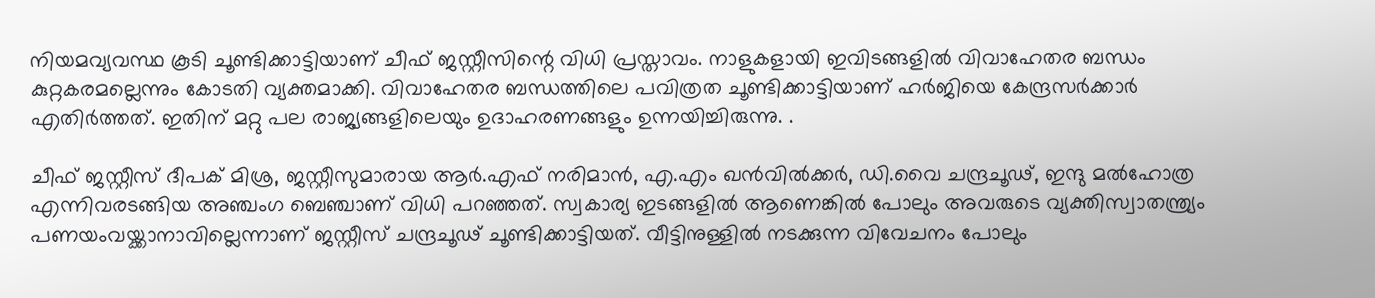നിയമവ്യവസ്ഥ കൂടി ചൂണ്ടിക്കാട്ടിയാണ് ചീഫ് ജസ്റ്റീസിന്റെ വിധി പ്രസ്താവം. നാളുകളായി ഇവിടങ്ങളില്‍ വിവാഹേതര ബന്ധം കുറ്റകരമല്ലെന്നും കോടതി വ്യക്തമാക്കി. വിവാഹേതര ബന്ധത്തിലെ പവിത്രത ചൂണ്ടിക്കാട്ടിയാണ് ഹര്‍ജിയെ കേന്ദ്രസര്‍ക്കാര്‍ എതിര്‍ത്തത്. ഇതിന് മറ്റു പല രാജ്യങ്ങളിലെയും ഉദാഹരണങ്ങളും ഉന്നയിച്ചിരുന്നു. .

ചീഫ് ജസ്റ്റീസ് ദീപക് മിശ്ര, ജസ്റ്റീസുമാരായ ആര്‍.എഫ് നരിമാന്‍, എ.എം ഖന്‍വില്‍ക്കര്‍, ഡി.വൈ ചന്ദ്രചൂഢ്, ഇന്ദു മല്‍ഹോത്ര എന്നിവരടങ്ങിയ അഞ്ചംഗ ബെഞ്ചാണ് വിധി പറഞ്ഞത്. സ്വകാര്യ ഇടങ്ങളില്‍ ആണെങ്കില്‍ പോലും അവരുടെ വ്യക്തിസ്വാതന്ത്ര്യം പണയംവയ്ക്കാനാവില്ലെന്നാണ് ജസ്റ്റീസ് ചന്ദ്രചൂഢ് ചൂണ്ടിക്കാട്ടിയത്. വീട്ടിനുള്ളില്‍ നടക്കുന്ന വിവേചനം പോലും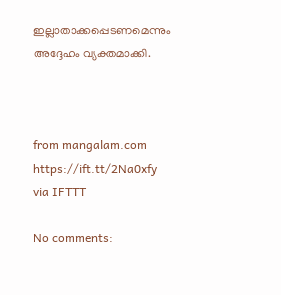ഇല്ലാതാക്കപ്പെടണമെന്നും അദ്ദേഹം വ്യക്തമാക്കി.



from mangalam.com https://ift.tt/2Na0xfy
via IFTTT

No comments: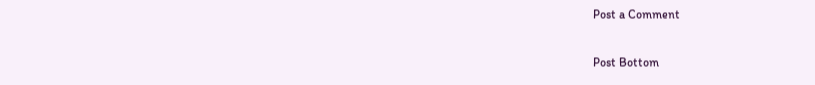Post a Comment

Post Bottom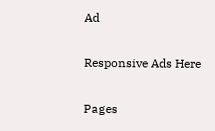Ad

Responsive Ads Here

Pages